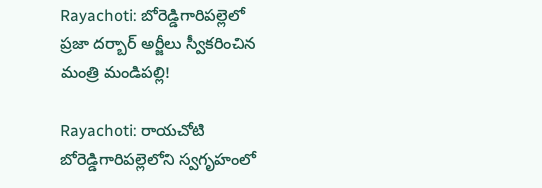Rayachoti: బోరెడ్డిగారిపల్లెలో ప్రజా దర్బార్ అర్జీలు స్వీకరించిన మంత్రి మండిపల్లి!

Rayachoti: రాయచోటి బోరెడ్డిగారిపల్లెలోని స్వగృహంలో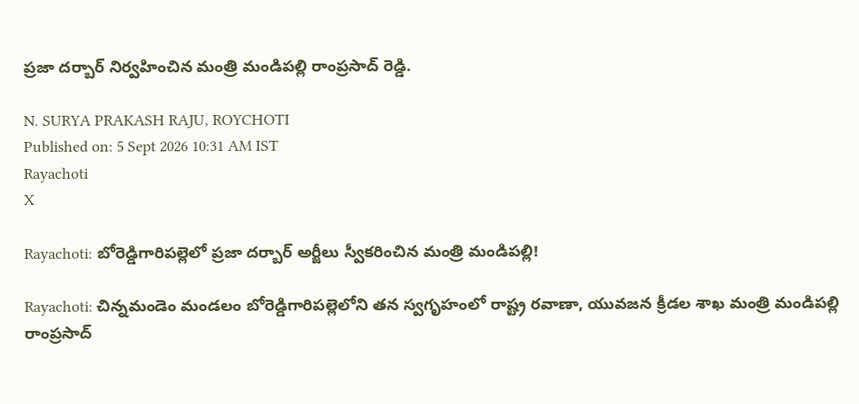ప్రజా దర్బార్ నిర్వహించిన మంత్రి మండిపల్లి రాంప్రసాద్ రెడ్డి.

N. SURYA PRAKASH RAJU, ROYCHOTI
Published on: 5 Sept 2026 10:31 AM IST
Rayachoti
X

Rayachoti: బోరెడ్డిగారిపల్లెలో ప్రజా దర్బార్ అర్జీలు స్వీకరించిన మంత్రి మండిపల్లి!

Rayachoti: చిన్నమండెం మండలం బోరెడ్డిగారిపల్లెలోని తన స్వగృహంలో రాష్ట్ర రవాణా, యువజన క్రీడల శాఖ మంత్రి మండిపల్లి రాంప్రసాద్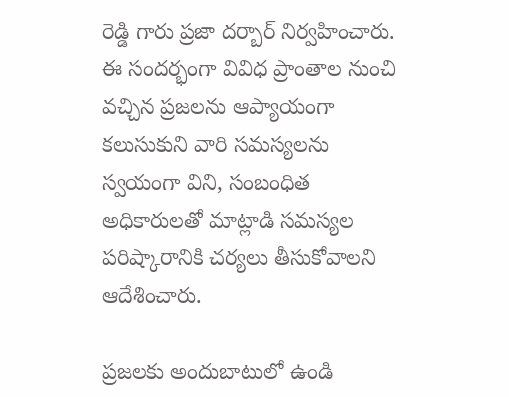రెడ్డి గారు ప్రజా దర్బార్ నిర్వహించారు. ఈ సందర్భంగా వివిధ ప్రాంతాల నుంచి వచ్చిన ప్రజలను ఆప్యాయంగా కలుసుకుని వారి సమస్యలను స్వయంగా విని, సంబంధిత అధికారులతో మాట్లాడి సమస్యల పరిష్కారానికి చర్యలు తీసుకోవాలని ఆదేశించారు.

ప్రజలకు అందుబాటులో ఉండి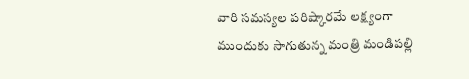వారి సమస్యల పరిష్కారమే లక్ష్యంగా ముందుకు సాగుతున్న మంత్రి మండిపల్లి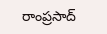రాంప్రసాద్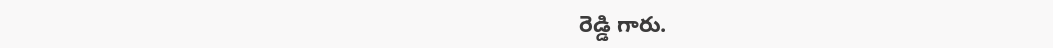రెడ్డి గారు.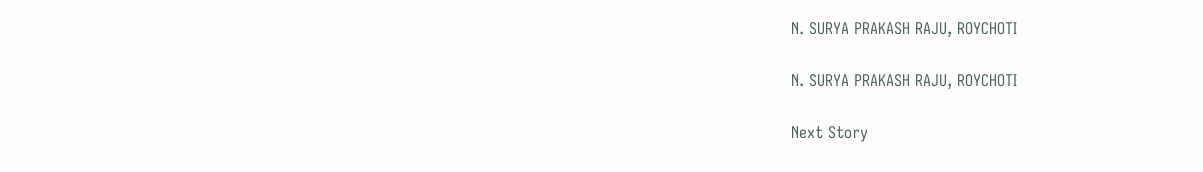N. SURYA PRAKASH RAJU, ROYCHOTI

N. SURYA PRAKASH RAJU, ROYCHOTI

Next Story